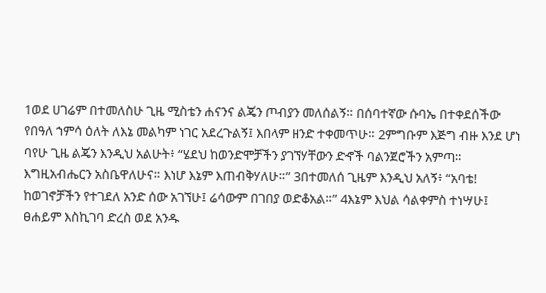1ወደ ሀገሬም በተመለስሁ ጊዜ ሚስቴን ሐናንና ልጄን ጦብያን መለሰልኝ። በሰባተኛው ሱባኤ በተቀደሰችው የበዓለ ኀምሳ ዕለት ለእኔ መልካም ነገር አደረጉልኝ፤ እበላም ዘንድ ተቀመጥሁ። 2ምግቡም እጅግ ብዙ እንደ ሆነ ባየሁ ጊዜ ልጄን እንዲህ አልሁት፥ “ሄደህ ከወንድሞቻችን ያገኘሃቸውን ድኆች ባልንጀሮችን አምጣ። እግዚአብሔርን አስቤዋለሁና። እነሆ እኔም እጠብቅሃለሁ።” 3በተመለሰ ጊዜም እንዲህ አለኝ፥ “አባቴ! ከወገኖቻችን የተገደለ አንድ ሰው አገኘሁ፤ ሬሳውም በገበያ ወድቆአል።” 4እኔም እህል ሳልቀምስ ተነሣሁ፤ ፀሐይም እስኪገባ ድረስ ወደ አንዱ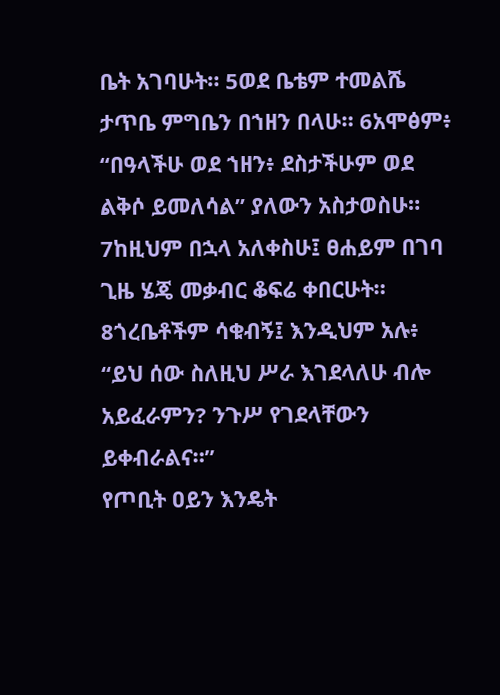ቤት አገባሁት። 5ወደ ቤቴም ተመልሼ ታጥቤ ምግቤን በኀዘን በላሁ። 6አሞፅም፥ “በዓላችሁ ወደ ኀዘን፥ ደስታችሁም ወደ ልቅሶ ይመለሳል” ያለውን አስታወስሁ። 7ከዚህም በኋላ አለቀስሁ፤ ፀሐይም በገባ ጊዜ ሄጄ መቃብር ቆፍሬ ቀበርሁት። 8ጎረቤቶችም ሳቁብኝ፤ እንዲህም አሉ፥ “ይህ ሰው ስለዚህ ሥራ እገደላለሁ ብሎ አይፈራምን? ንጉሥ የገደላቸውን ይቀብራልና።”
የጦቢት ዐይን እንዴት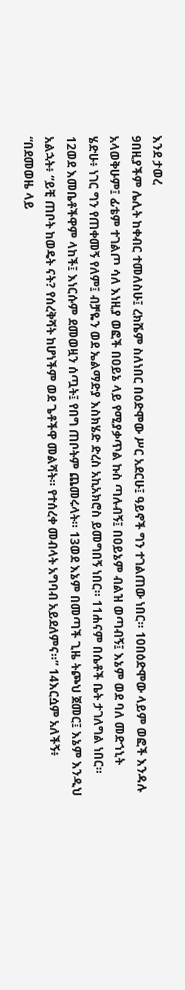እንደ ታወረ
9በዚያችም ሌሊት ከቀብር ተመለስሁ፤ ረክሼም ስለነበር በዕድሞው ሥር አደርሁ፤ ዓይኖች ግን ተገልጠው ነበር። 10በዕድሞው ላይም ወፎች እንዳሉ አላወቅሁም፤ ፊቴም ተገልጦ ሳለ እነዚያ ወፎች በዐይኔ ላይ የሚያቃጥል ኩስ ጣሉብኝ፤ በዐይኔም ብልዝ ወጣብኝ፤ እኔም ወደ ባለ መድኀኒት ሄድሁ፥ ነገር ግን የጠቀመኝ የለም፤ ብቻዬን ወደ ኤልማድያ እስክሄድ ድረስ አኪአክሮስ ይመግበኝ ነበር። 11ሐናም በሴቶች ቤት ታገለግል ነበር። 12ወደ እመቤቶችዋም ላከች፤ እነርሱም ደመወዟን ሰጧት፤ የበግ ጠቦትም ጨመሩላት። 13ወደ እኔም በመጣች ጊዜ ትጮህ ጀመር፤ እኔም እንዲህ አልኋት፥ “ይቺ ጠቦት ከወዴት ናት? የሰረቅሻት ከሆነችም ወደ ጌቶችዋ መልሻት። የተሰረቀ መብላት አግባብ አይደለምና።” 14እርሷም አለችኝ፥ “በደመወዜ ላይ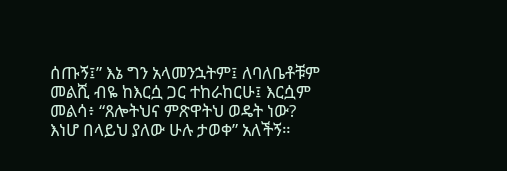ሰጡኝ፤” እኔ ግን አላመንኋትም፤ ለባለቤቶቹም መልሺ ብዬ ከእርሷ ጋር ተከራከርሁ፤ እርሷም መልሳ፥ “ጸሎትህና ምጽዋትህ ወዴት ነው? እነሆ በላይህ ያለው ሁሉ ታወቀ” አለችኝ።